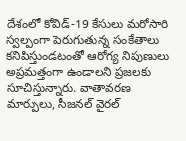దేశంలో కోవిడ్-19 కేసులు మరోసారి స్వల్పంగా పెరుగుతున్న సంకేతాలు కనిపిస్తుండటంతో ఆరోగ్య నిపుణులు అప్రమత్తంగా ఉండాలని ప్రజలకు సూచిస్తున్నారు. వాతావరణ మార్పులు, సీజనల్ వైరల్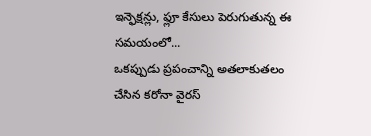ఇన్ఫెక్షన్లు, ఫ్లూ కేసులు పెరుగుతున్న ఈ సమయంలో...
ఒకప్పుడు ప్రపంచాన్ని అతలాకుతలం చేసిన కరోనా వైరస్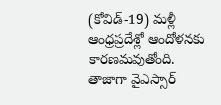(కోవిడ్-19) మళ్లీ ఆంధ్రప్రదేశ్లో ఆందోళనకు కారణమవుతోంది. తాజాగా వైఎస్సార్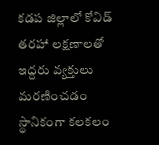కడప జిల్లాలో కోవిడ్ తరహా లక్షణాలతో ఇద్దరు వ్యక్తులు మరణించడం స్థానికంగా కలకలం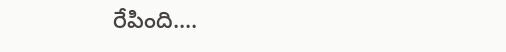రేపింది....